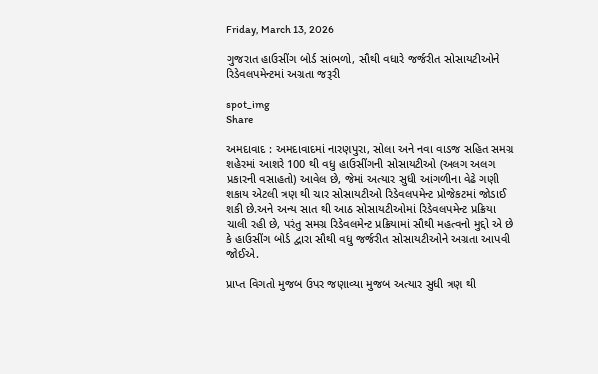Friday, March 13, 2026

ગુજરાત હાઉસીંગ બોર્ડ સાંભળો, સૌથી વધારે જર્જરીત સોસાયટીઓને રિડેવલપમેન્ટમાં અગ્રતા જરૂરી

spot_img
Share

અમદાવાદ : અમદાવાદમાં નારણપુરા, સોલા અને નવા વાડજ સહિત સમગ્ર શહેરમાં આશરે 100 થી વધુ હાઉસીંગની સોસાયટીઓ (અલગ અલગ પ્રકારની વસાહતો) આવેલ છે, જેમાં અત્યાર સુધી આંગળીના વેઢે ગણી શકાય એટલી ત્રણ થી ચાર સોસાયટીઓ રિડેવલપમેન્ટ પ્રોજેકટમાં જોડાઈ શકી છે.અને અન્ય સાત થી આઠ સોસાયટીઓમાં રિડેવલપમેન્ટ પ્રક્રિયા ચાલી રહી છે, પરંતુ સમગ્ર રિડેવલમેન્ટ પ્રક્રિયામાં સૌથી મહત્વનો મુદ્દો એ છે કે હાઉસીંગ બોર્ડ દ્વારા સૌથી વધુ જર્જરીત સોસાયટીઓને અગ્રતા આપવી જોઈએ.

પ્રાપ્ત વિગતો મુજબ ઉપર જણાવ્યા મુજબ અત્યાર સુધી ત્રણ થી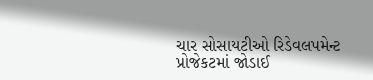ચાર સોસાયટીઓ રિડેવલપમેન્ટ પ્રોજેકટમાં જોડાઈ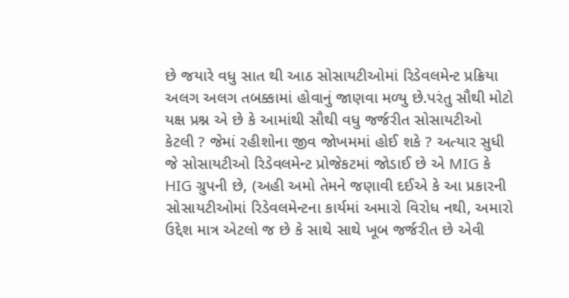છે જયારે વધુ સાત થી આઠ સોસાયટીઓમાં રિડેવલમેન્ટ પ્રક્રિયા અલગ અલગ તબક્કામાં હોવાનું જાણવા મળ્યુ છે.પરંતુ સૌથી મોટો યક્ષ પ્રશ્ન એ છે કે આમાંથી સૌથી વધુ જર્જરીત સોસાયટીઓ કેટલી ? જેમાં રહીશોના જીવ જોખમમાં હોઈ શકે ? અત્યાર સુધી જે સોસાયટીઓ રિડેવલમેન્ટ પ્રોજેકટમાં જોડાઈ છે એ MIG કે HIG ગ્રુપની છે, (અહી અમો તેમને જણાવી દઈએ કે આ પ્રકારની સોસાયટીઓમાં રિડેવલમેન્ટના કાર્યમાં અમારો વિરોધ નથી, અમારો ઉદ્દેશ માત્ર એટલો જ છે કે સાથે સાથે ખૂબ જર્જરીત છે એવી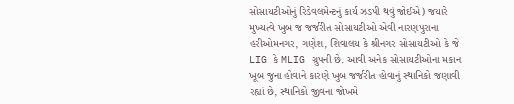સોસાયટીઓનું રિડેવલમેન્ટનું કાર્ય ઝડપી થવું જોઈએ) જયારે મુખ્યત્વે ખુબ જ જર્જરીત સોસાયટીઓ એવી નારણપુરાના હરીઓમનગર, ગણેશ, શિવાલય કે શ્રીનગર સોસાયટીઓ કે જે LIG કે MLIG ગ્રુપની છે. આવી અનેક સોસાયટીઓના મકાન ખૂબ જુના હોવાને કારણે ખુબ જર્જરીત હોવાનું સ્થાનિકો જણાવી રહ્યાં છે, સ્થાનિકો જીવના જોખમે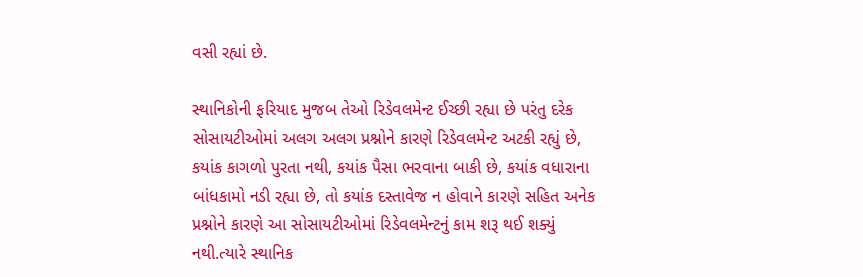વસી રહ્યાં છે.

સ્થાનિકોની ફરિયાદ મુજબ તેઓ રિડેવલમેન્ટ ઈચ્છી રહ્યા છે પરંતુ દરેક સોસાયટીઓમાં અલગ અલગ પ્રશ્નોને કારણે રિડેવલમેન્ટ અટકી રહ્યું છે, કયાંક કાગળો પુરતા નથી, કયાંક પૈસા ભરવાના બાકી છે, કયાંક વધારાના બાંધકામો નડી રહ્યા છે, તો કયાંક દસ્તાવેજ ન હોવાને કારણે સહિત અનેક પ્રશ્નોને કારણે આ સોસાયટીઓમાં રિડેવલમેન્ટનું કામ શરૂ થઈ શક્યું નથી.ત્યારે સ્થાનિક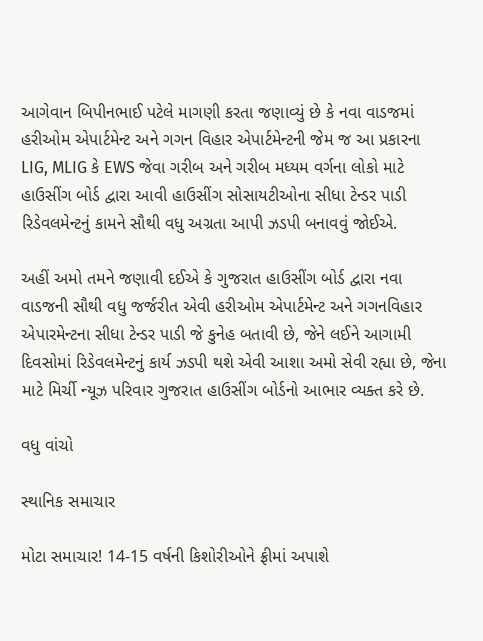આગેવાન બિપીનભાઈ પટેલે માગણી કરતા જણાવ્યું છે કે નવા વાડજમાં હરીઓમ એપાર્ટમેન્ટ અને ગગન વિહાર એપાર્ટમેન્ટની જેમ જ આ પ્રકારના LIG, MLIG કે EWS જેવા ગરીબ અને ગરીબ મધ્યમ વર્ગના લોકો માટે હાઉસીંગ બોર્ડ દ્વારા આવી હાઉસીંગ સોસાયટીઓના સીધા ટેન્ડર પાડી રિડેવલમેન્ટનું કામને સૌથી વધુ અગ્રતા આપી ઝડપી બનાવવું જોઈએ.

અહીં અમો તમને જણાવી દઈએ કે ગુજરાત હાઉસીંગ બોર્ડ દ્વારા નવા વાડજની સૌથી વધુ જર્જરીત એવી હરીઓમ એપાર્ટમેન્ટ અને ગગનવિહાર એપારમેન્ટના સીધા ટેન્ડર પાડી જે કુનેહ બતાવી છે, જેને લઈને આગામી દિવસોમાં રિડેવલમેન્ટનું કાર્ય ઝડપી થશે એવી આશા અમો સેવી રહ્યા છે, જેના માટે મિર્ચી ન્યૂઝ પરિવાર ગુજરાત હાઉસીંગ બોર્ડનો આભાર વ્યક્ત કરે છે.

વધુ વાંચો

સ્થાનિક સમાચાર

મોટા સમાચાર! 14-15 વર્ષની કિશોરીઓને ફ્રીમાં અપાશે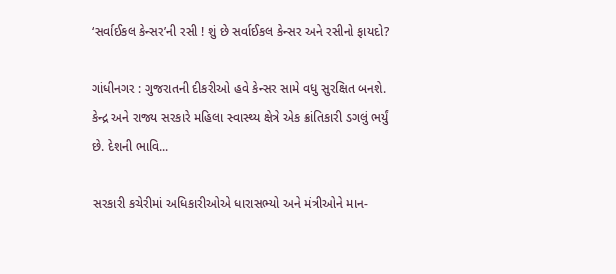‘સર્વાઈકલ કેન્સર’ની રસી ! શું છે સર્વાઈકલ કેન્સર અને રસીનો ફાયદો?

ગાંધીનગર : ગુજરાતની દીકરીઓ હવે કેન્સર સામે વધુ સુરક્ષિત બનશે. કેન્દ્ર અને રાજ્ય સરકારે મહિલા સ્વાસ્થ્ય ક્ષેત્રે એક ક્રાંતિકારી ડગલું ભર્યું છે. દેશની ભાવિ...

સરકારી કચેરીમાં અધિકારીઓએ ધારાસભ્યો અને મંત્રીઓને માન-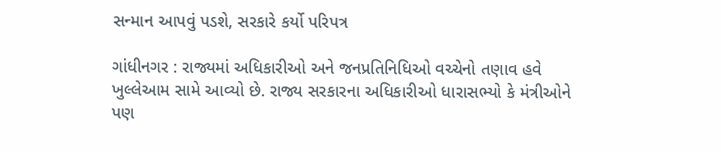સન્માન આપવું પડશે, સરકારે કર્યો પરિપત્ર

ગાંધીનગર : રાજ્યમાં અધિકારીઓ અને જનપ્રતિનિધિઓ વચ્ચેનો તણાવ હવે ખુલ્લેઆમ સામે આવ્યો છે. રાજ્ય સરકારના અધિકારીઓ ધારાસભ્યો કે મંત્રીઓને પણ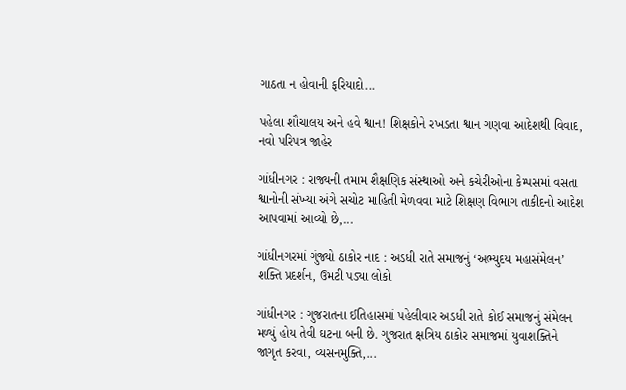ગાઠતા ન હોવાની ફરિયાદો...

પહેલા શૌચાલય અને હવે શ્વાન! શિક્ષકોને રખડતા શ્વાન ગણવા આદેશથી વિવાદ, નવો પરિપત્ર જાહેર

ગાંધીનગર : રાજ્યની તમામ શૈક્ષણિક સંસ્થાઓ અને કચેરીઓના કેમ્પસમાં વસતા શ્વાનોની સંખ્યા અંગે સચોટ માહિતી મેળવવા માટે શિક્ષણ વિભાગ તાકીદનો આદેશ આપવામાં આવ્યો છે,...

ગાંધીનગરમાં ગુંજ્યો ઠાકોર નાદ : અડધી રાતે સમાજનું ‘અભ્યુદય મહાસંમેલન’ શક્તિ પ્રદર્શન, ઉમટી પડ્યા લોકો

ગાંધીનગર : ગુજરાતના ઈતિહાસમાં પહેલીવાર અડધી રાતે કોઈ સમાજનું સંમેલન મળ્યું હોય તેવી ઘટના બની છે. ગુજરાત ક્ષત્રિય ઠાકોર સમાજમાં યુવાશક્તિને જાગૃત કરવા, વ્યસનમુક્તિ,...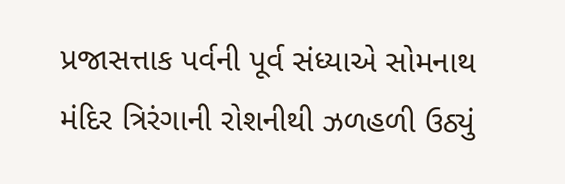પ્રજાસત્તાક પર્વની પૂર્વ સંધ્યાએ સોમનાથ મંદિર ત્રિરંગાની રોશનીથી ઝળહળી ઉઠ્યું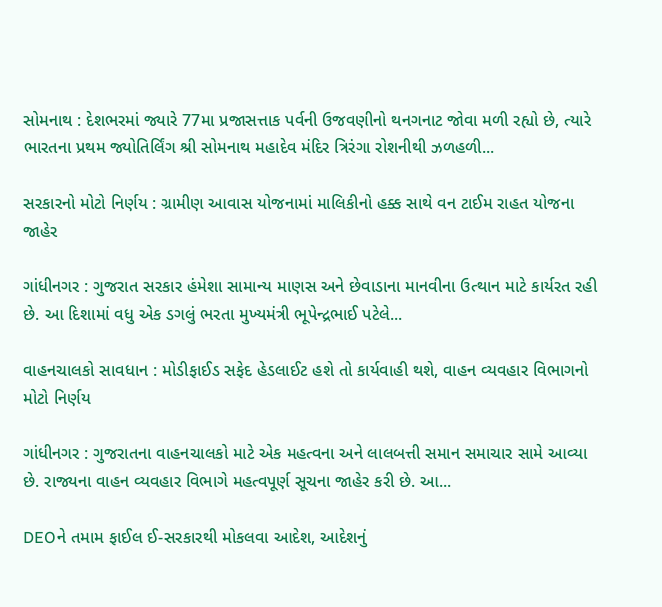સોમનાથ : દેશભરમાં જ્યારે 77મા પ્રજાસત્તાક પર્વની ઉજવણીનો થનગનાટ જોવા મળી રહ્યો છે, ત્યારે ભારતના પ્રથમ જ્યોતિર્લિંગ શ્રી સોમનાથ મહાદેવ મંદિર ત્રિરંગા રોશનીથી ઝળહળી...

સરકારનો મોટો નિર્ણય : ગ્રામીણ આવાસ યોજનામાં માલિકીનો હક્ક સાથે વન ટાઈમ રાહત યોજના જાહેર

ગાંધીનગર : ગુજરાત સરકાર હંમેશા સામાન્ય માણસ અને છેવાડાના માનવીના ઉત્થાન માટે કાર્યરત રહી છે. આ દિશામાં વધુ એક ડગલું ભરતા મુખ્યમંત્રી ભૂપેન્દ્રભાઈ પટેલે...

વાહનચાલકો સાવધાન : મોડીફાઈડ સફેદ હેડલાઈટ હશે તો કાર્યવાહી થશે, વાહન વ્યવહાર વિભાગનો મોટો નિર્ણય

ગાંધીનગર : ગુજરાતના વાહનચાલકો માટે એક મહત્વના અને લાલબત્તી સમાન સમાચાર સામે આવ્યા છે. રાજ્યના વાહન વ્યવહાર વિભાગે મહત્વપૂર્ણ સૂચના જાહેર કરી છે. આ...

DEOને તમામ ફાઈલ ઈ-સરકારથી મોકલવા આદેશ, આદેશનું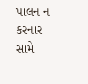પાલન ન કરનાર સામે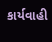કાર્યવાહી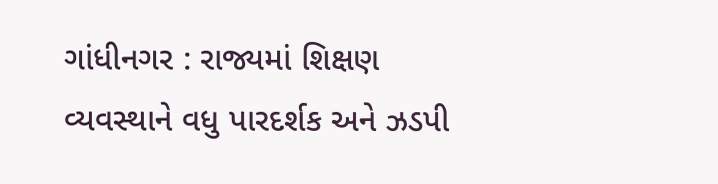ગાંધીનગર : રાજ્યમાં શિક્ષણ વ્યવસ્થાને વધુ પારદર્શક અને ઝડપી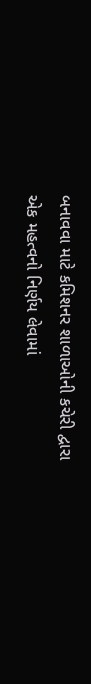બનાવવા માટે કમિશનર શાળાઓની કચેરી દ્વારા એક મહત્વનો નિર્ણય લેવામાં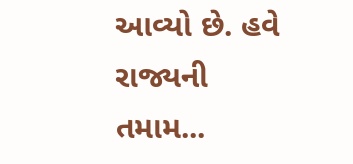આવ્યો છે. હવે રાજ્યની તમામ...